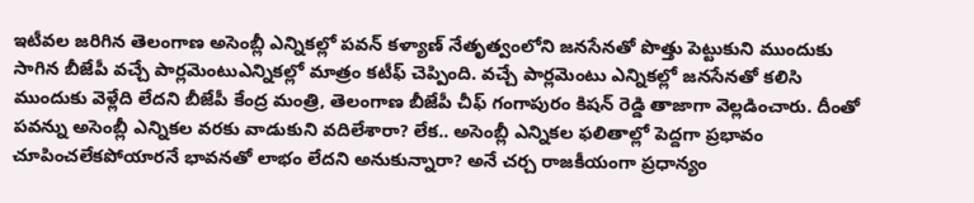ఇటీవల జరిగిన తెలంగాణ అసెంబ్లీ ఎన్నికల్లో పవన్ కళ్యాణ్ నేతృత్వంలోని జనసేనతో పొత్తు పెట్టుకుని ముందుకు సాగిన బీజేపీ వచ్చే పార్లమెంటుఎన్నికల్లో మాత్రం కటీఫ్ చెప్పింది. వచ్చే పార్లమెంటు ఎన్నికల్లో జనసేనతో కలిసి ముందుకు వెళ్లేది లేదని బీజేపీ కేంద్ర మంత్రి, తెలంగాణ బీజేపీ చీఫ్ గంగాపురం కిషన్ రెడ్డి తాజాగా వెల్లడించారు. దీంతో పవన్ను అసెంబ్లీ ఎన్నికల వరకు వాడుకుని వదిలేశారా? లేక.. అసెంబ్లీ ఎన్నికల ఫలితాల్లో పెద్దగా ప్రభావం చూపించలేకపోయారనే భావనతో లాభం లేదని అనుకున్నారా? అనే చర్చ రాజకీయంగా ప్రధాన్యం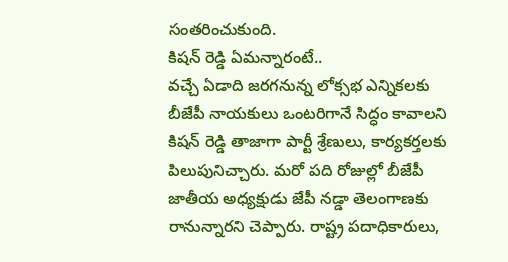సంతరించుకుంది.
కిషన్ రెడ్డి ఏమన్నారంటే..
వచ్చే ఏడాది జరగనున్న లోక్సభ ఎన్నికలకు బీజేపీ నాయకులు ఒంటరిగానే సిద్ధం కావాలని కిషన్ రెడ్డి తాజాగా పార్టీ శ్రేణులు, కార్యకర్తలకు పిలుపునిచ్చారు. మరో పది రోజుల్లో బీజేపీ జాతీయ అధ్యక్షుడు జేపీ నడ్డా తెలంగాణకు రానున్నారని చెప్పారు. రాష్ట్ర పదాధికారులు,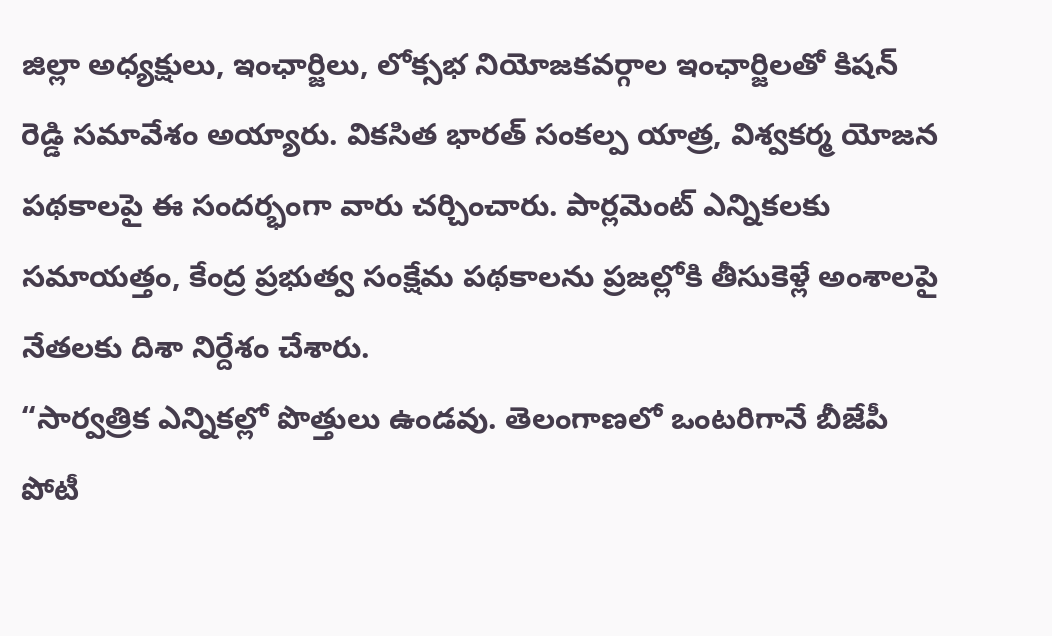జిల్లా అధ్యక్షులు, ఇంఛార్జిలు, లోక్సభ నియోజకవర్గాల ఇంఛార్జిలతో కిషన్ రెడ్డి సమావేశం అయ్యారు. వికసిత భారత్ సంకల్ప యాత్ర, విశ్వకర్మ యోజన పథకాలపై ఈ సందర్భంగా వారు చర్చించారు. పార్లమెంట్ ఎన్నికలకు సమాయత్తం, కేంద్ర ప్రభుత్వ సంక్షేమ పథకాలను ప్రజల్లోకి తీసుకెళ్లే అంశాలపై నేతలకు దిశా నిర్దేశం చేశారు.
“సార్వత్రిక ఎన్నికల్లో పొత్తులు ఉండవు. తెలంగాణలో ఒంటరిగానే బీజేపీ పోటీ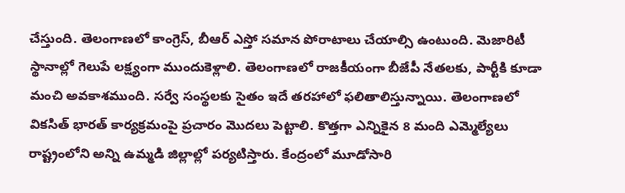చేస్తుంది. తెలంగాణలో కాంగ్రెస్, బీఆర్ ఎస్తో సమాన పోరాటాలు చేయాల్సి ఉంటుంది. మెజారిటీ స్థానాల్లో గెలుపే లక్ష్యంగా ముందుకెళ్లాలి. తెలంగాణలో రాజకీయంగా బీజేపీ నేతలకు, పార్టీకి కూడా మంచి అవకాశముంది. సర్వే సంస్థలకు సైతం ఇదే తరహాలో ఫలితాలిస్తున్నాయి. తెలంగాణలో వికసిత్ భారత్ కార్యక్రమంపై ప్రచారం మొదలు పెట్టాలి. కొత్తగా ఎన్నికైన 8 మంది ఎమ్మెల్యేలు రాష్ట్రంలోని అన్ని ఉమ్మడి జిల్లాల్లో పర్యటిస్తారు. కేంద్రంలో మూడోసారి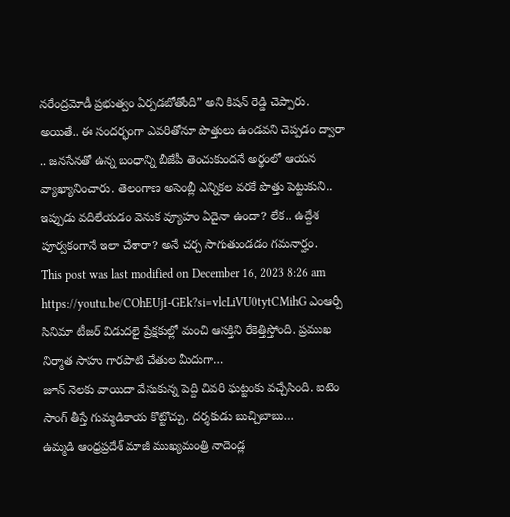నరేంద్రమోడీ ప్రభుత్వం ఏర్పడబోతోంది” అని కిషన్ రెడ్డి చెప్పారు.
అయితే.. ఈ సందర్భంగా ఎవరితోనూ పొత్తులు ఉండవని చెప్పడం ద్వారా .. జనసేనతో ఉన్న బంధాన్ని బీజేపీ తెంచుకుందనే అర్థంలో ఆయన వ్యాఖ్యానించారు. తెలంగాణ అసెంబ్లీ ఎన్నికల వరకే పొత్తు పెట్టుకుని.. ఇప్పుడు వదిలేయడం వెనుక వ్యూహం ఏదైనా ఉందా? లేక.. ఉద్దేశ పూర్వకంగానే ఇలా చేశారా? అనే చర్చ సాగుతుండడం గమనార్హం.
This post was last modified on December 16, 2023 8:26 am
https://youtu.be/COhEUjI-GEk?si=vlcLiVU0tytCMihG ఎంఆర్పీ సినిమా టీజర్ విడుదలై ప్రేక్షకుల్లో మంచి ఆసక్తిని రేకెత్తిస్తోంది. ప్రముఖ నిర్మాత సాహు గారపాటి చేతుల మీదుగా…
జూన్ నెలకు వాయిదా వేసుకున్న పెద్ది చివరి ఘట్టంకు వచ్చేసింది. ఐటెం సాంగ్ తీస్తే గుమ్మడికాయ కొట్టొచ్చు. దర్శకుడు బుచ్చిబాబు…
ఉమ్మడి ఆంధ్రప్రదేశ్ మాజీ ముఖ్యమంత్రి నాదెండ్ల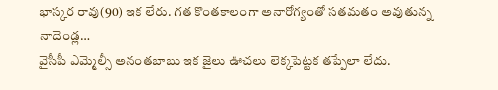భాస్కర రావు(90) ఇక లేరు. గత కొంతకాలంగా అనారోగ్యంతో సతమతం అవుతున్న నాదెండ్ల…
వైసీపీ ఎమ్మెల్సీ అనంతబాబు ఇక జైలు ఊచలు లెక్కపెట్టక తప్పేలా లేదు.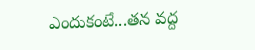ఎందుకంటే...తన వద్ద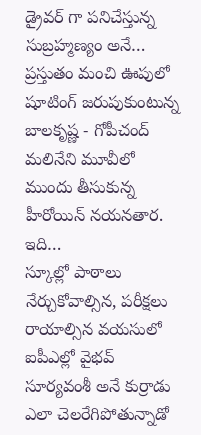డ్రైవర్ గా పనిచేస్తున్న సుబ్రహ్మణ్యం అనే…
ప్రస్తుతం మంచి ఊపులో షూటింగ్ జరుపుకుంటున్న బాలకృష్ణ - గోపీచంద్ మలినేని మూవీలో ముందు తీసుకున్న హీరోయిన్ నయనతార. ఇది…
స్కూల్లో పాఠాలు నేర్చుకోవాల్సిన, పరీక్షలు రాయాల్సిన వయసులో ఐపీఎల్లో వైభవ్ సూర్యవంశీ అనే కుర్రాడు ఎలా చెలరేగిపోతున్నాడో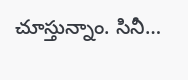చూస్తున్నాం. సినీ…